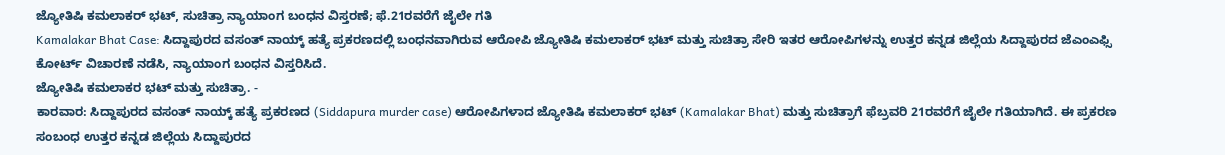ಜ್ಯೋತಿಷಿ ಕಮಲಾಕರ್ ಭಟ್, ಸುಚಿತ್ರಾ ನ್ಯಾಯಾಂಗ ಬಂಧನ ವಿಸ್ತರಣೆ; ಫೆ.21ರವರೆಗೆ ಜೈಲೇ ಗತಿ
Kamalakar Bhat Case: ಸಿದ್ದಾಪುರದ ವಸಂತ್ ನಾಯ್ಕ್ ಹತ್ಯೆ ಪ್ರಕರಣದಲ್ಲಿ ಬಂಧನವಾಗಿರುವ ಆರೋಪಿ ಜ್ಯೋತಿಷಿ ಕಮಲಾಕರ್ ಭಟ್ ಮತ್ತು ಸುಚಿತ್ರಾ ಸೇರಿ ಇತರ ಆರೋಪಿಗಳನ್ನು ಉತ್ತರ ಕನ್ನಡ ಜಿಲ್ಲೆಯ ಸಿದ್ದಾಪುರದ ಜೆಎಂಎಫ್ಸಿ ಕೋರ್ಟ್ ವಿಚಾರಣೆ ನಡೆಸಿ, ನ್ಯಾಯಾಂಗ ಬಂಧನ ವಿಸ್ತರಿಸಿದೆ.
ಜ್ಯೋತಿಷಿ ಕಮಲಾಕರ ಭಟ್ ಮತ್ತು ಸುಚಿತ್ರಾ. -
ಕಾರವಾರ: ಸಿದ್ದಾಪುರದ ವಸಂತ್ ನಾಯ್ಕ್ ಹತ್ಯೆ ಪ್ರಕರಣದ (Siddapura murder case) ಆರೋಪಿಗಳಾದ ಜ್ಯೋತಿಷಿ ಕಮಲಾಕರ್ ಭಟ್ (Kamalakar Bhat) ಮತ್ತು ಸುಚಿತ್ರಾಗೆ ಫೆಬ್ರವರಿ 21ರವರೆಗೆ ಜೈಲೇ ಗತಿಯಾಗಿದೆ. ಈ ಪ್ರಕರಣ ಸಂಬಂಧ ಉತ್ತರ ಕನ್ನಡ ಜಿಲ್ಲೆಯ ಸಿದ್ದಾಪುರದ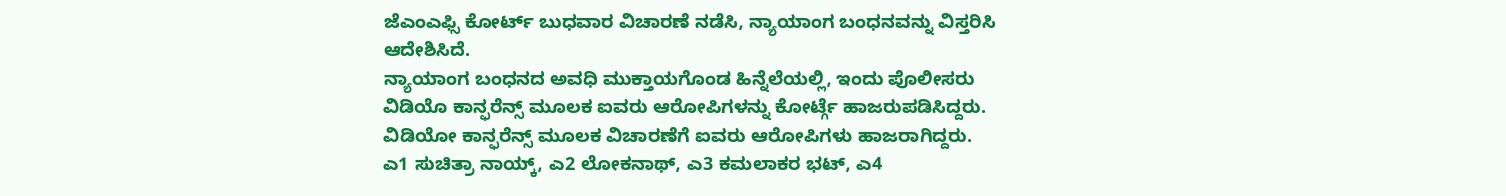ಜೆಎಂಎಫ್ಸಿ ಕೋರ್ಟ್ ಬುಧವಾರ ವಿಚಾರಣೆ ನಡೆಸಿ, ನ್ಯಾಯಾಂಗ ಬಂಧನವನ್ನು ವಿಸ್ತರಿಸಿ ಆದೇಶಿಸಿದೆ.
ನ್ಯಾಯಾಂಗ ಬಂಧನದ ಅವಧಿ ಮುಕ್ತಾಯಗೊಂಡ ಹಿನ್ನೆಲೆಯಲ್ಲಿ, ಇಂದು ಪೊಲೀಸರು ವಿಡಿಯೊ ಕಾನ್ಫರೆನ್ಸ್ ಮೂಲಕ ಐವರು ಆರೋಪಿಗಳನ್ನು ಕೋರ್ಟ್ಗೆ ಹಾಜರುಪಡಿಸಿದ್ದರು. ವಿಡಿಯೋ ಕಾನ್ಫರೆನ್ಸ್ ಮೂಲಕ ವಿಚಾರಣೆಗೆ ಐವರು ಆರೋಪಿಗಳು ಹಾಜರಾಗಿದ್ದರು. ಎ1 ಸುಚಿತ್ರಾ ನಾಯ್ಕ್, ಎ2 ಲೋಕನಾಥ್, ಎ3 ಕಮಲಾಕರ ಭಟ್, ಎ4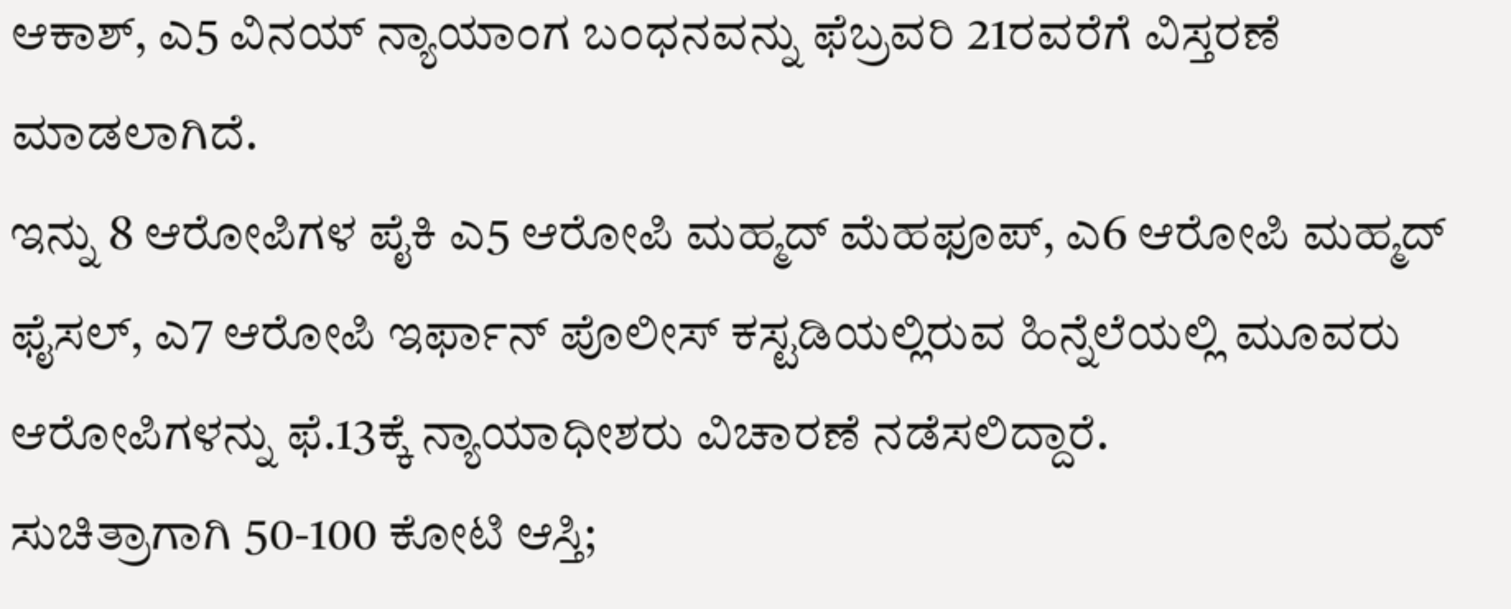ಆಕಾಶ್, ಎ5 ವಿನಯ್ ನ್ಯಾಯಾಂಗ ಬಂಧನವನ್ನು ಫೆಬ್ರವರಿ 21ರವರೆಗೆ ವಿಸ್ತರಣೆ ಮಾಡಲಾಗಿದೆ.
ಇನ್ನು 8 ಆರೋಪಿಗಳ ಪೈಕಿ ಎ5 ಆರೋಪಿ ಮಹ್ಮದ್ ಮೆಹಫೂಪ್, ಎ6 ಆರೋಪಿ ಮಹ್ಮದ್ ಫೈಸಲ್, ಎ7 ಆರೋಪಿ ಇರ್ಫಾನ್ ಪೊಲೀಸ್ ಕಸ್ಟಡಿಯಲ್ಲಿರುವ ಹಿನ್ನೆಲೆಯಲ್ಲಿ ಮೂವರು ಆರೋಪಿಗಳನ್ನು ಫೆ.13ಕ್ಕೆ ನ್ಯಾಯಾಧೀಶರು ವಿಚಾರಣೆ ನಡೆಸಲಿದ್ದಾರೆ.
ಸುಚಿತ್ರಾಗಾಗಿ 50-100 ಕೋಟಿ ಆಸ್ತಿ;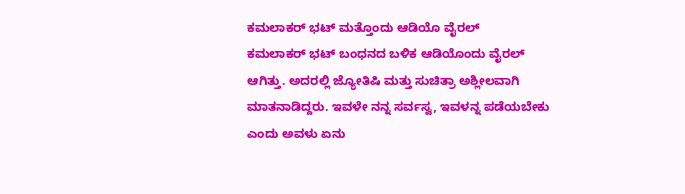ಕಮಲಾಕರ್ ಭಟ್ ಮತ್ತೊಂದು ಆಡಿಯೊ ವೈರಲ್
ಕಮಲಾಕರ್ ಭಟ್ ಬಂಧನದ ಬಳಿಕ ಆಡಿಯೊಂದು ವೈರಲ್ ಆಗಿತ್ತು. ಅದರಲ್ಲಿ ಜ್ಯೋತಿಷಿ ಮತ್ತು ಸುಚಿತ್ರಾ ಅಶ್ಲೀಲವಾಗಿ ಮಾತನಾಡಿದ್ದರು. ಇವಳೇ ನನ್ನ ಸರ್ವಸ್ವ, ಇವಳನ್ನ ಪಡೆಯಬೇಕು ಎಂದು ಅವಳು ಏನು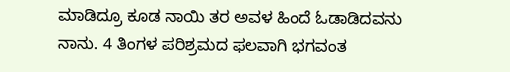ಮಾಡಿದ್ರೂ ಕೂಡ ನಾಯಿ ತರ ಅವಳ ಹಿಂದೆ ಓಡಾಡಿದವನು ನಾನು. 4 ತಿಂಗಳ ಪರಿಶ್ರಮದ ಫಲವಾಗಿ ಭಗವಂತ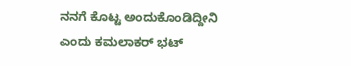ನನಗೆ ಕೊಟ್ಟ ಅಂದುಕೊಂಡಿದ್ದೀನಿ ಎಂದು ಕಮಲಾಕರ್ ಭಟ್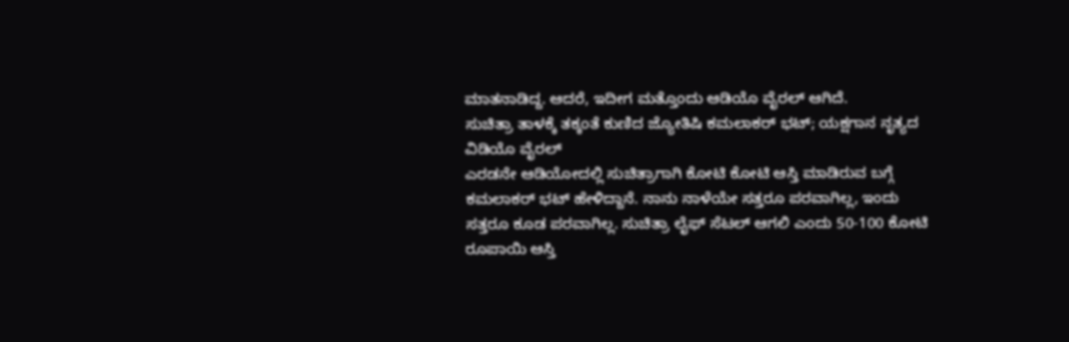ಮಾತನಾಡಿದ್ದ. ಆದರೆ, ಇದೀಗ ಮತ್ತೊಂದು ಆಡಿಯೊ ವೈರಲ್ ಆಗಿದೆ.
ಸುಚಿತ್ರಾ ತಾಳಕ್ಕೆ ತಕ್ಕಂತೆ ಕುಣಿದ ಜ್ಯೋತಿಷಿ ಕಮಲಾಕರ್ ಭಟ್; ಯಕ್ಷಗಾನ ನೃತ್ಯದ ವಿಡಿಯೊ ವೈರಲ್
ಎರಡನೇ ಆಡಿಯೋದಲ್ಲಿ ಸುಚಿತ್ರಾಗಾಗಿ ಕೋಟಿ ಕೋಟಿ ಆಸ್ತಿ ಮಾಡಿರುವ ಬಗ್ಗೆ ಕಮಲಾಕರ್ ಭಟ್ ಹೇಳಿದ್ದಾನೆ. ನಾನು ನಾಳೆಯೇ ಸತ್ತರೂ ಪರವಾಗಿಲ್ಲ, ಇಂದು ಸತ್ತರೂ ಕೂಡ ಪರವಾಗಿಲ್ಲ. ಸುಚಿತ್ರಾ ಲೈಫ್ ಸೆಟಲ್ ಆಗಲಿ ಎಂದು 50-100 ಕೋಟಿ ರೂಪಾಯಿ ಆಸ್ತಿ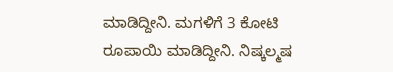ಮಾಡಿದ್ದೀನಿ. ಮಗಳಿಗೆ 3 ಕೋಟಿ ರೂಪಾಯಿ ಮಾಡಿದ್ದೀನಿ. ನಿಷ್ಕಲ್ಮಷ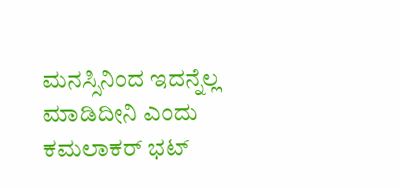ಮನಸ್ಸಿನಿಂದ ಇದನ್ನೆಲ್ಲ ಮಾಡಿದೀನಿ ಎಂದು ಕಮಲಾಕರ್ ಭಟ್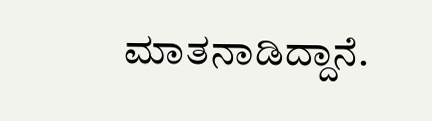ಮಾತನಾಡಿದ್ದಾನೆ.